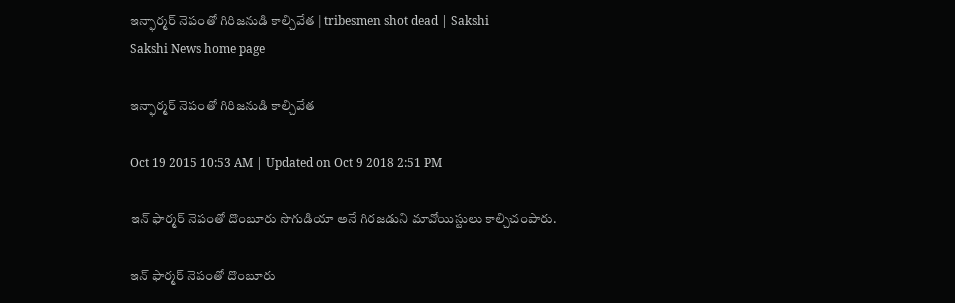ఇన్ఫార్మర్ నెపంతో గిరిజనుడి కాల్చివేత | tribesmen shot dead | Sakshi
Sakshi News home page

ఇన్ఫార్మర్ నెపంతో గిరిజనుడి కాల్చివేత

Oct 19 2015 10:53 AM | Updated on Oct 9 2018 2:51 PM

ఇన్ ఫార్మర్ నెపంతో దొంబూరు సొగుడియా అనే గిరజడుని మావోయిస్టులు కాల్చిచంపారు.

ఇన్ ఫార్మర్ నెపంతో దొంబూరు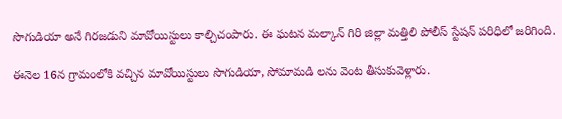సొగుడియా అనే గిరజడుని మావోయిస్టులు కాల్చిచంపారు. ఈ ఘటన మల్కాన్ గిరి జిల్లా మత్తిలి పోలీస్ స్టేషన్ పరిధిలో జరిగింది.

ఈనెల 16న గ్రామంలోకి వచ్చిన మావోయిస్టులు సొగుడియా, సోమామడి లను వెంట తీసుకువెళ్లారు.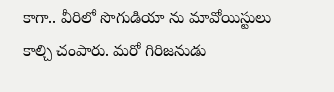కాగా.. వీరిలో సొగుడియా ను మావోయిస్టులు కాల్చి చంపారు. మరో గిరిజనుడు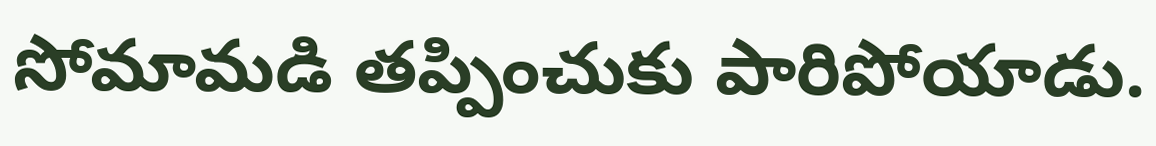సోమామడి తప్పించుకు పారిపోయాడు.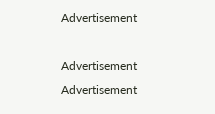Advertisement

Advertisement
Advertisement